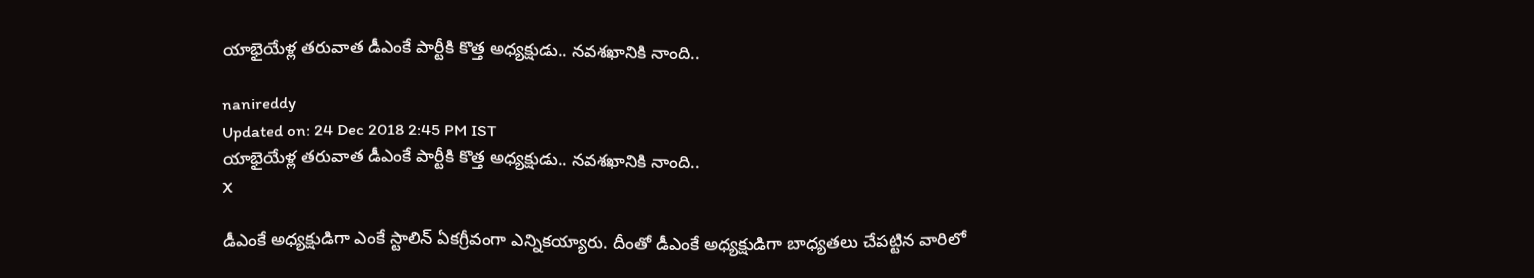యాభైయేళ్ల తరువాత డీఎంకే పార్టీకి కొత్త అధ్యక్షుడు.. నవశఖానికి నాంది..

nanireddy
Updated on: 24 Dec 2018 2:45 PM IST
యాభైయేళ్ల తరువాత డీఎంకే పార్టీకి కొత్త అధ్యక్షుడు.. నవశఖానికి నాంది..
X

డీఎంకే అధ్యక్షుడిగా ఎంకే స్టాలిన్ ఏకగ్రీవంగా ఎన్నికయ్యారు. దీంతో డీఎంకే అధ్యక్షుడిగా బాధ్యతలు చేపట్టిన వారిలో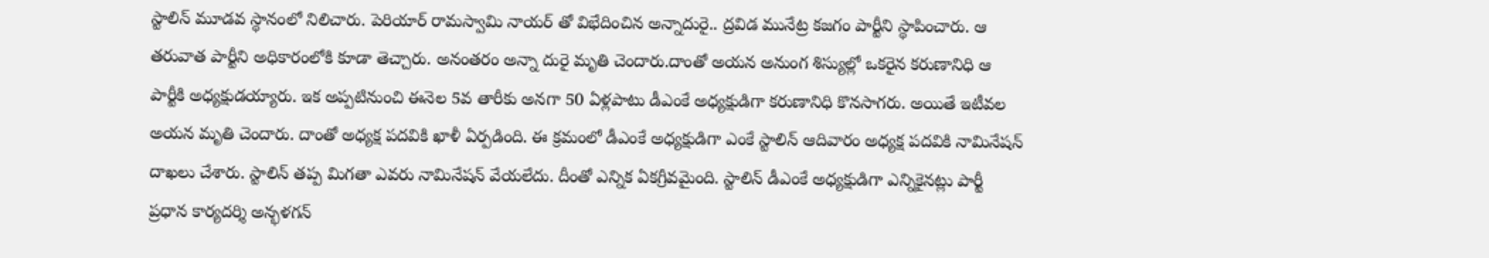స్టాలిన్ మూడవ స్థానంలో నిలిచారు. పెరియార్ రామస్వామి నాయర్ తో విభేదించిన అన్నాదురై.. ద్రవిడ మునేట్ర కజగం పార్టీని స్థాపించారు. ఆ తరువాత పార్టీని అధికారంలోకి కూడా తెచ్చారు. అనంతరం అన్నా దురై మృతి చెందారు.దాంతో అయన అనుంగ శిస్యుల్లో ఒకరైన కరుణానిధి ఆ పార్టీకి అధ్యక్షుడయ్యారు. ఇక అప్పటినుంచి ఈనెల 5వ తారీకు అనగా 50 ఏళ్లపాటు డీఎంకే అధ్యక్షుడిగా కరుణానిధి కొనసాగరు. అయితే ఇటీవల అయన మృతి చెందారు. దాంతో అధ్యక్ష పదవికి ఖాళీ ఏర్పడింది. ఈ క్రమంలో డీఎంకే అధ్యక్షుడిగా ఎంకే స్టాలిన్‌ ఆదివారం అధ్యక్ష పదవికి నామినేషన్ దాఖలు చేశారు. స్టాలిన్ తప్ప మిగతా ఎవరు నామినేషన్ వేయలేదు. దీంతో ఎన్నిక ఏకగ్రీవమైంది. స్టాలిన్ డీఎంకే అధ్యక్షుడిగా ఎన్నికైనట్లు పార్టీ ప్రధాన కార్యదర్శి అన్భళగన్‌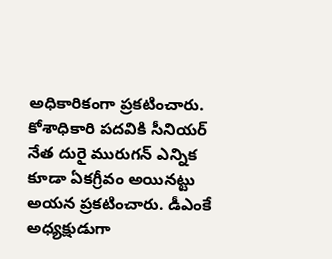అధికారికంగా ప్రకటించారు. కోశాధికారి పదవికి సీనియర్‌ నేత దురై మురుగన్‌ ఎన్నిక కూడా ఏకగ్రీవం అయినట్టు అయన ప్రకటించారు. డీఎంకే అధ్యక్షుడుగా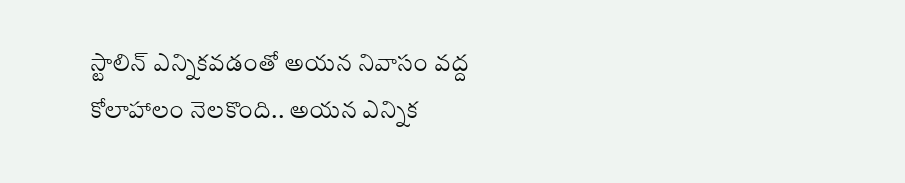స్టాలిన్ ఎన్నికవడంతో అయన నివాసం వద్ద కోలాహాలం నెలకొంది.. అయన ఎన్నిక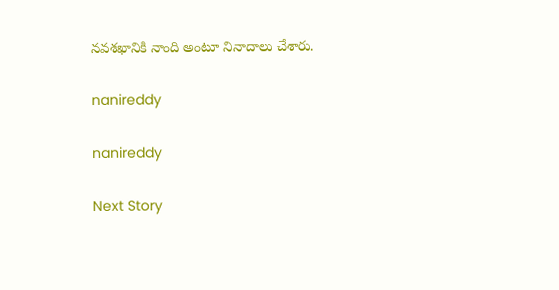నవశఖానికి నాంది అంటూ నినాదాలు చేశారు.

nanireddy

nanireddy

Next Story